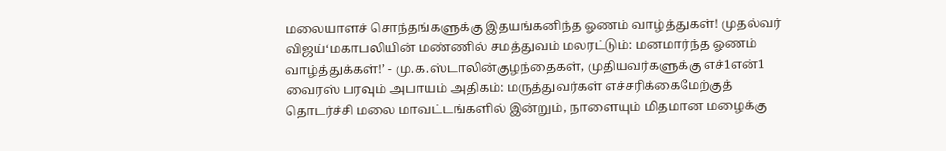மலையாளச் சொந்தங்களுக்கு இதயங்கனிந்த ஓணம் வாழ்த்துகள்! முதல்வர் விஜய்‘மகாபலியின் மண்ணில் சமத்துவம் மலரட்டும்: மனமார்ந்த ஓணம் வாழ்த்துக்கள்!’ - மு.க.ஸ்டாலின்குழந்தைகள், முதியவர்களுக்கு எச்1என்1 வைரஸ் பரவும் அபாயம் அதிகம்: மருத்துவர்கள் எச்சரிக்கைமேற்குத் தொடர்ச்சி மலை மாவட்டங்களில் இன்றும், நாளையும் மிதமான மழைக்கு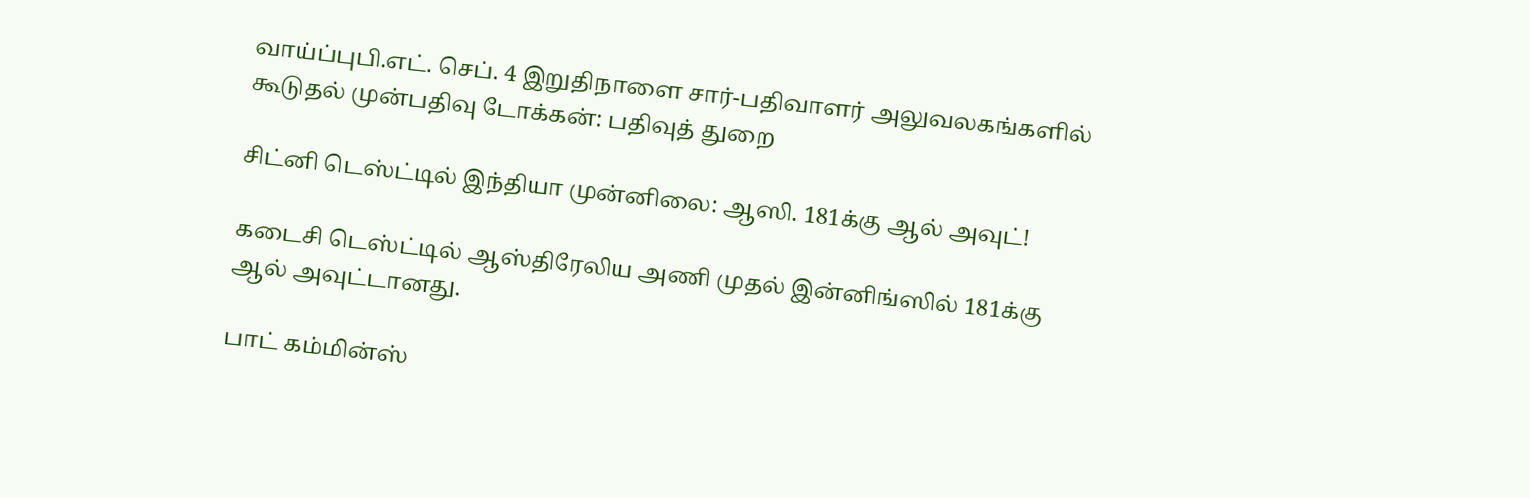வாய்ப்புபி.எட். செப். 4 இறுதிநாளை சார்-பதிவாளர் அலுவலகங்களில் கூடுதல் முன்பதிவு டோக்கன்: பதிவுத் துறை

சிட்னி டெஸ்ட்டில் இந்தியா முன்னிலை: ஆஸி. 181க்கு ஆல் அவுட்!

கடைசி டெஸ்ட்டில் ஆஸ்திரேலிய அணி முதல் இன்னிங்ஸில் 181க்கு ஆல் அவுட்டானது.

பாட் கம்மின்ஸ்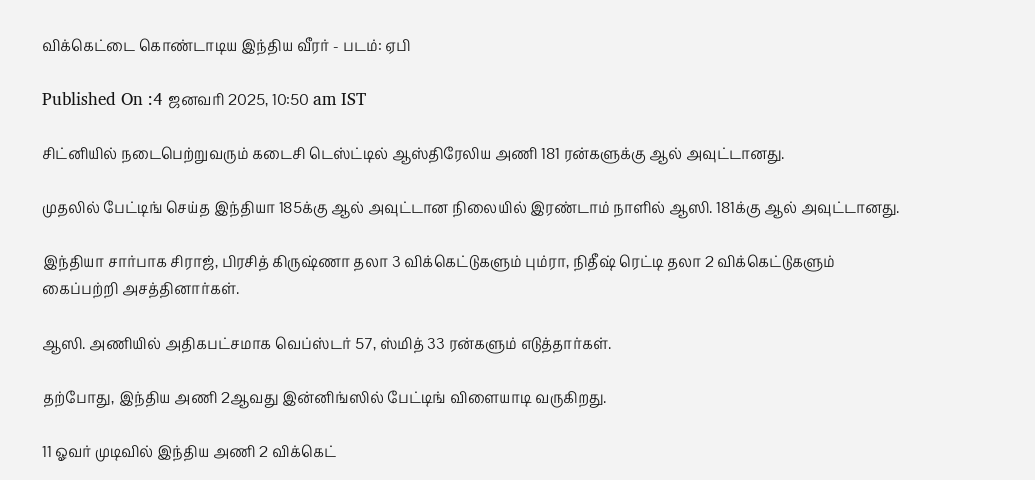விக்கெட்டை கொண்டாடிய இந்திய வீரர் - படம்: ஏபி

Published On :4 ஜனவரி 2025, 10:50 am IST

சிட்னியில் நடைபெற்றுவரும் கடைசி டெஸ்ட்டில் ஆஸ்திரேலிய அணி 181 ரன்களுக்கு ஆல் அவுட்டானது.

முதலில் பேட்டிங் செய்த இந்தியா 185க்கு ஆல் அவுட்டான நிலையில் இரண்டாம் நாளில் ஆஸி. 181க்கு ஆல் அவுட்டானது.

இந்தியா சார்பாக சிராஜ், பிரசித் கிருஷ்ணா தலா 3 விக்கெட்டுகளும் பும்ரா, நிதீஷ் ரெட்டி தலா 2 விக்கெட்டுகளும் கைப்பற்றி அசத்தினார்கள்.

ஆஸி. அணியில் அதிகபட்சமாக வெப்ஸ்டர் 57, ஸ்மித் 33 ரன்களும் எடுத்தார்கள்.

தற்போது, இந்திய அணி 2ஆவது இன்னிங்ஸில் பேட்டிங் விளையாடி வருகிறது.

11 ஓவர் முடிவில் இந்திய அணி 2 விக்கெட்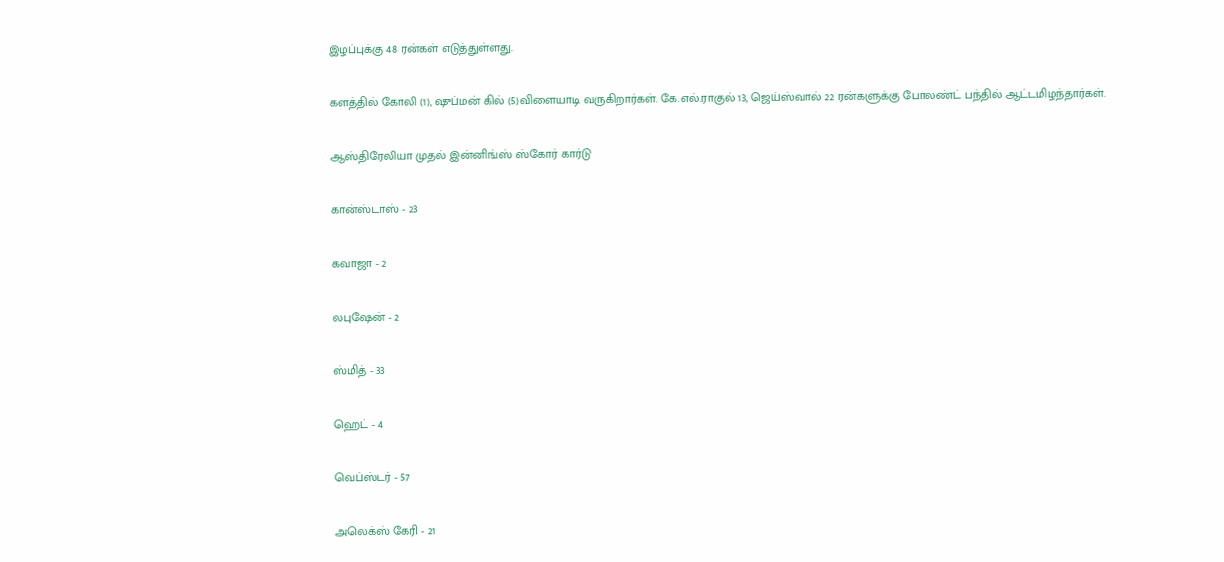இழப்புக்கு 48 ரன்கள் எடுத்துள்ளது.

களத்தில் கோலி (1), ஷுப்மன் கில் (5)விளையாடி வருகிறார்கள். கே.எல்.ராகுல் 13, ஜெய்ஸ்வால் 22 ரன்களுக்கு போலண்ட் பந்தில் ஆட்டமிழந்தார்கள்.

ஆஸ்திரேலியா முதல் இன்னிங்ஸ் ஸ்கோர் கார்டு

கான்ஸ்டாஸ் - 23

கவாஜா - 2

லபுஷேன் - 2

ஸ்மித் - 33

ஹெட் - 4

வெப்ஸ்டர் - 57

அலெக்ஸ் கேரி - 21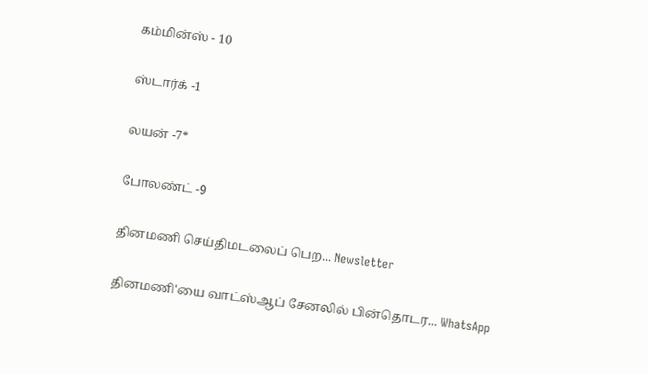கம்மின்ஸ் - 10

ஸ்டார்க் -1

லயன் -7*

போலண்ட் -9

தினமணி செய்திமடலைப் பெற... Newsletter

தினமணி'யை வாட்ஸ்ஆப் சேனலில் பின்தொடர... WhatsApp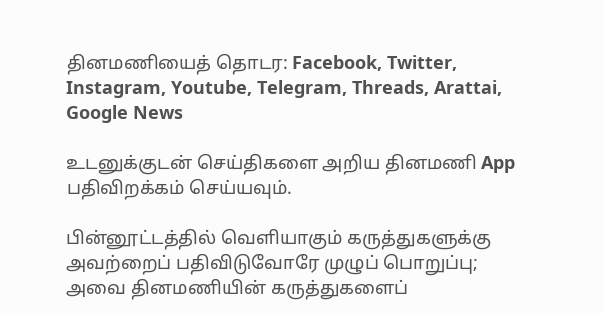தினமணியைத் தொடர: Facebook, Twitter, Instagram, Youtube, Telegram, Threads, Arattai, Google News

உடனுக்குடன் செய்திகளை அறிய தினமணி App பதிவிறக்கம் செய்யவும்.

பின்னூட்டத்தில் வெளியாகும் கருத்துகளுக்கு அவற்றைப் பதிவிடுவோரே முழுப் பொறுப்பு; அவை தினமணியின் கருத்துகளைப்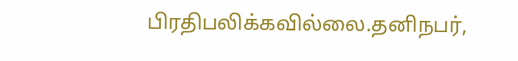பிரதிபலிக்கவில்லை.தனிநபர்,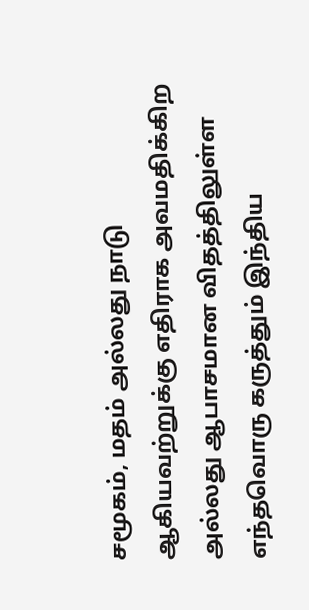சமூகம், மதம் அல்லது நாடு ஆகியவற்றுக்கு எதிராக அவமதிக்கிற அல்லது ஆபாசமான விதத்திலுள்ள எந்தவொரு கருத்தும் இந்திய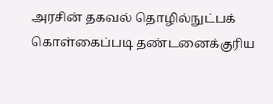அரசின் தகவல் தொழில்நுட்பக் கொள்கைப்படி தண்டனைக்குரிய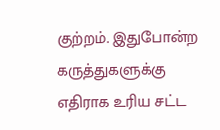குற்றம். இதுபோன்ற கருத்துகளுக்கு எதிராக உரிய சட்ட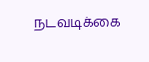நடவடிக்கை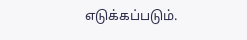எடுக்கப்படும்.